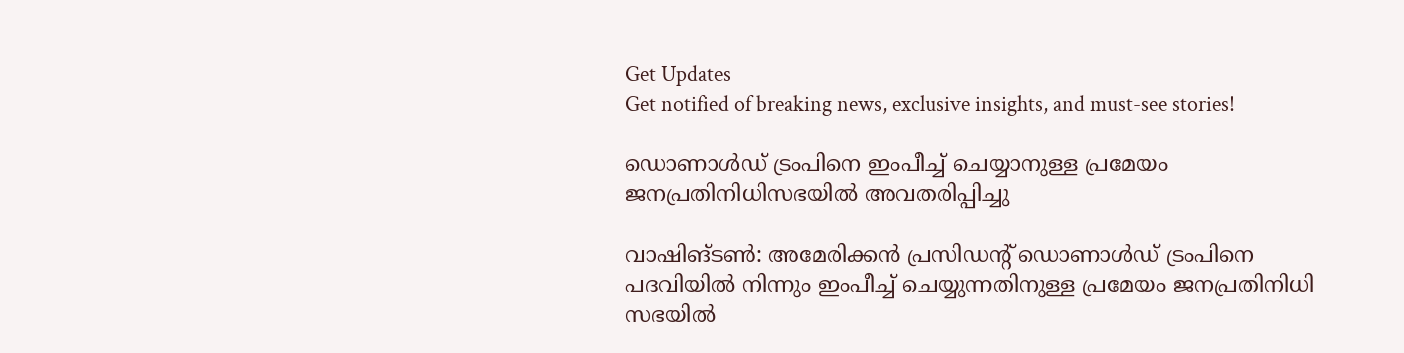Get Updates
Get notified of breaking news, exclusive insights, and must-see stories!

ഡൊണാള്‍ഡ് ട്രംപിനെ ഇംപീച്ച് ചെയ്യാനുള്ള പ്രമേയം ജനപ്രതിനിധിസഭയില്‍ അവതരിപ്പിച്ചു

വാഷിങ്ടണ്‍: അമേരിക്കന്‍ പ്രസിഡന്‍റ് ഡൊണാള്‍ഡ് ട്രംപിനെ പദവിയില്‍ നിന്നും ഇംപീച്ച് ചെയ്യുന്നതിനുള്ള പ്രമേയം ജനപ്രതിനിധി സഭയില്‍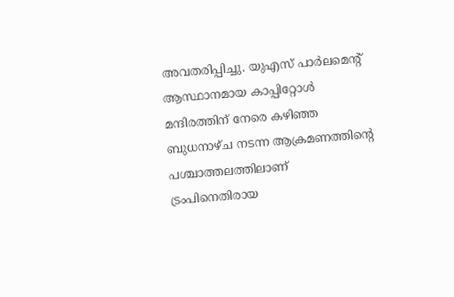അവതരിപ്പിച്ചു. യുഎസ് പാര്‍ലമെന്‍റ് ആസ്ഥാനമായ കാപ്പിറ്റോള്‍ മന്ദിരത്തിന് നേരെ കഴിഞ്ഞ ബുധനാഴ്ച നടന്ന ആക്രമണത്തിന്‍റെ പശ്ചാത്തലത്തിലാണ് ട്രംപിനെതിരായ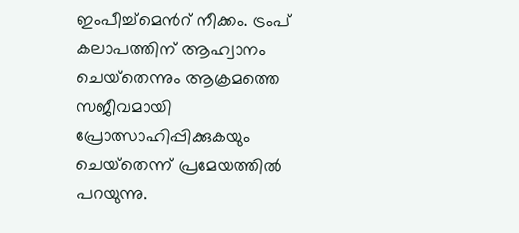ഇംപീച്ച്മെന്‍റ് നീക്കം. ട്രംപ് കലാപത്തിന് ആഹ്വാനം ചെയ്‌തെന്നും ആക്രമത്തെ സജീവമായി പ്രോത്സാഹിപ്പിക്കുകയും ചെയ്‌തെന്ന് പ്രമേയത്തില്‍ പറയുന്നു.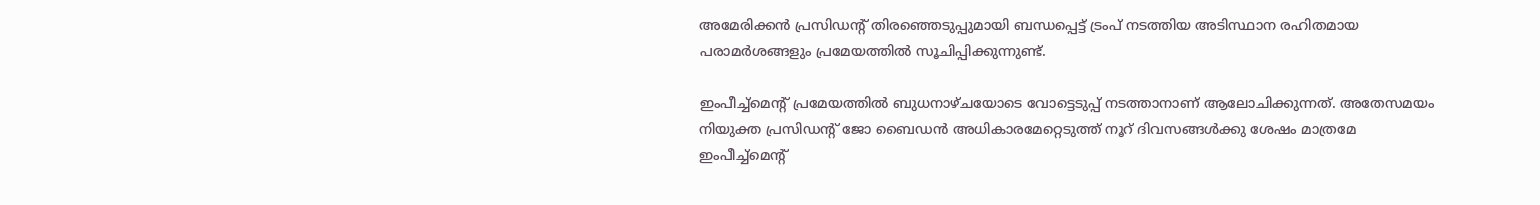അമേരിക്കന്‍ പ്രസിഡന്‍റ് തിരഞ്ഞെടുപ്പുമായി ബന്ധപ്പെട്ട് ട്രംപ് നടത്തിയ അടിസ്ഥാന രഹിതമായ പരാമര്‍ശങ്ങളും പ്രമേയത്തില്‍ സൂചിപ്പിക്കുന്നുണ്ട്.

ഇംപീച്ച്മെന്‍റ് പ്രമേയത്തില്‍ ബുധനാഴ്ചയോടെ വോട്ടെടുപ്പ് നടത്താനാണ് ആലോചിക്കുന്നത്. അതേസമയം നിയുക്ത പ്രസിഡന്‍റ് ജോ ബൈഡന്‍ അധികാരമേറ്റെടുത്ത് നൂറ് ദിവസങ്ങള്‍ക്കു ശേഷം മാത്രമേ ഇംപീച്ച്‌മെന്റ്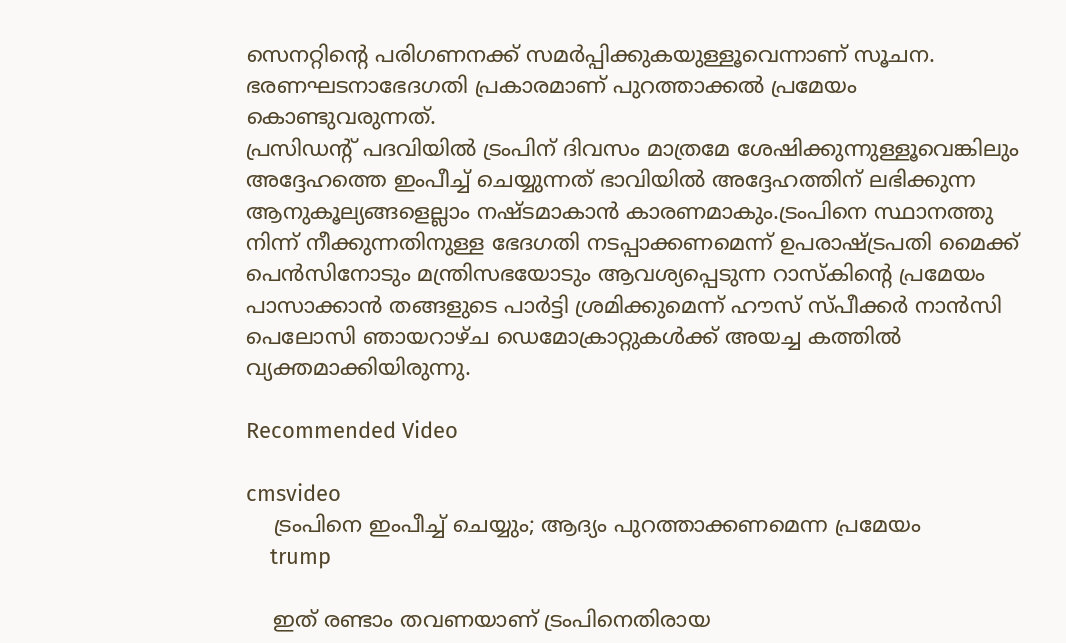സെനറ്റിന്റെ പരിഗണനക്ക് സമര്‍പ്പിക്കുകയുള്ളൂവെന്നാണ് സൂചന.
ഭരണഘടനാഭേദഗതി പ്രകാരമാണ് പുറത്താക്കൽ പ്രമേയം കൊണ്ടുവരുന്നത്.
പ്രസിഡന്‍റ് പദവിയില്‍ ട്രംപിന് ദിവസം മാത്രമേ ശേഷിക്കുന്നുള്ളൂവെങ്കിലും അദ്ദേഹത്തെ ഇംപീച്ച് ചെയ്യുന്നത് ഭാവിയിൽ അദ്ദേഹത്തിന് ലഭിക്കുന്ന ആനുകൂല്യങ്ങളെല്ലാം നഷ്ടമാകാൻ കാരണമാകും.ട്രംപിനെ സ്ഥാനത്തു നിന്ന് നീക്കുന്നതിനുള്ള ഭേദഗതി നടപ്പാക്കണമെന്ന് ഉപരാഷ്ട്രപതി മൈക്ക് പെൻസിനോടും മന്ത്രിസഭയോടും ആവശ്യപ്പെടുന്ന റാസ്കിന്റെ പ്രമേയം പാസാക്കാൻ തങ്ങളുടെ പാർട്ടി ശ്രമിക്കുമെന്ന് ഹൗസ് സ്പീക്കർ നാൻസി പെലോസി ഞായറാഴ്ച ഡെമോക്രാറ്റുകൾക്ക് അയച്ച കത്തിൽ വ്യക്തമാക്കിയിരുന്നു.

Recommended Video

cmsvideo
    ട്രംപിനെ ഇംപീച്ച് ചെയ്യും; ആദ്യം പുറത്താക്കണമെന്ന പ്രമേയം
    trump

    ഇത് രണ്ടാം തവണയാണ് ട്രംപിനെതിരായ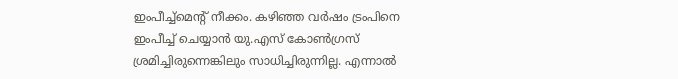ഇംപീച്ച്മെന്‍റ് നീക്കം. കഴിഞ്ഞ വർഷം ട്രംപിനെ ഇംപീച്ച് ചെയ്യാൻ യു.എസ് കോൺഗ്രസ് ശ്രമിച്ചിരുന്നെങ്കിലും സാധിച്ചിരുന്നില്ല. എന്നാൽ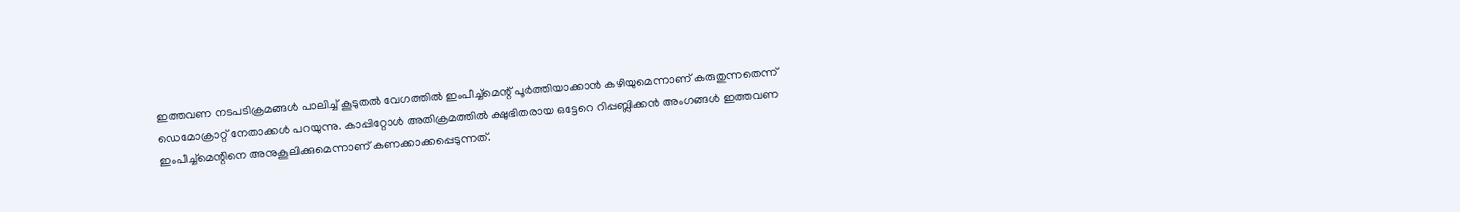ഇത്തവണ നടപടിക്രമങ്ങൾ പാലിച്ച് കൂടുതൽ വേഗത്തിൽ ഇംപീച്ച്മെന്റ് പൂർത്തിയാക്കാൻ കഴിയുമെന്നാണ് കരുതുന്നതെന്ന് ഡെമോക്രാറ്റ് നേതാക്കൾ പറയുന്നു. കാപ്പിറ്റോൾ അതിക്രമത്തിൽ ക്ഷുഭിതരായ ഒട്ടേറെ റിപ്പബ്ലിക്കൻ അംഗങ്ങൾ ഇത്തവണ ഇംപീച്ച്മെന്റിനെ അനുകൂലിക്കുമെന്നാണ് കണക്കാക്കപ്പെടുന്നത്.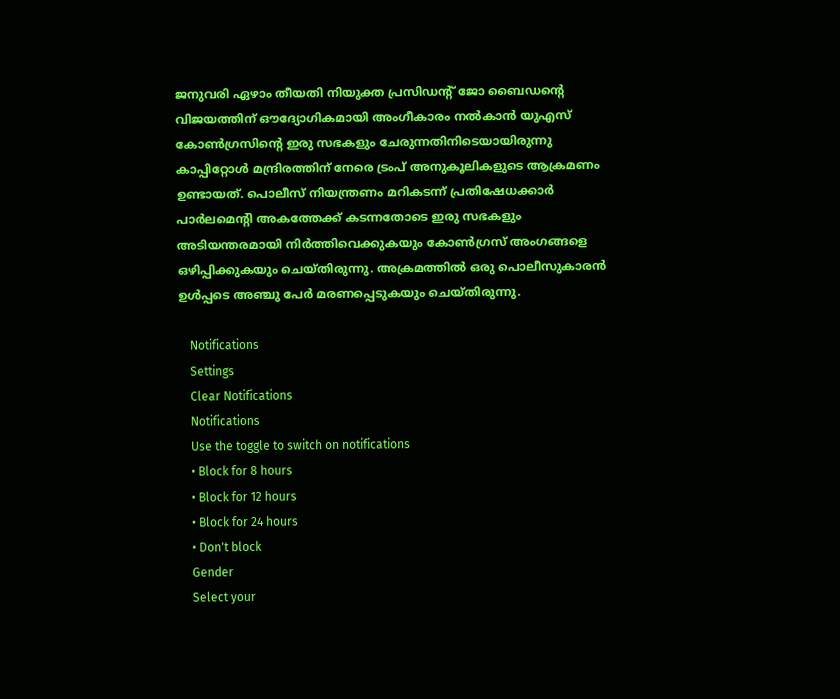ജനുവരി ഏഴാം തീയതി നിയുക്ത പ്രസിഡന്‍റ് ജോ ബൈഡന്‍റെ വിജയത്തിന് ഔദ്യോഗികമായി അംഗീകാരം നല്‍കാന്‍ യുഎസ് കോണ്‍ഗ്രസിന്‍റെ ഇരു സഭകളും ചേരുന്നതിനിടെയായിരുന്നു കാപ്പിറ്റോള്‍ മന്ദ്രിരത്തിന് നേരെ ട്രംപ് അനുകൂലികളുടെ ആക്രമണം ഉണ്ടായത്. പൊലീസ് നിയന്ത്രണം മറികടന്ന് പ്രതിഷേധക്കാര്‍ പാര്‍ലമെന്‍റി അകത്തേക്ക് കടന്നതോടെ ഇരു സഭകളും അടിയന്തരമായി നിര്‍ത്തിവെക്കുകയും കോണ്‍ഗ്രസ് അംഗങ്ങളെ ഒഴിപ്പിക്കുകയും ചെയ്തിരുന്നു. അക്രമത്തില്‍ ഒരു പൊലീസുകാരന്‍ ഉള്‍പ്പടെ അഞ്ചു പേര്‍ മരണപ്പെടുകയും ചെയ്തിരുന്നു.

    Notifications
    Settings
    Clear Notifications
    Notifications
    Use the toggle to switch on notifications
    • Block for 8 hours
    • Block for 12 hours
    • Block for 24 hours
    • Don't block
    Gender
    Select your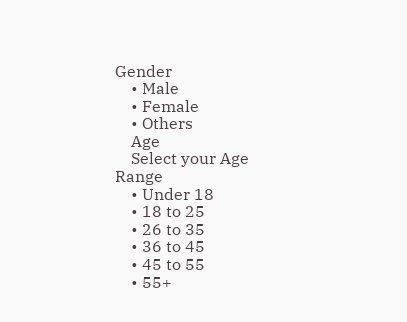Gender
    • Male
    • Female
    • Others
    Age
    Select your Age Range
    • Under 18
    • 18 to 25
    • 26 to 35
    • 36 to 45
    • 45 to 55
    • 55+